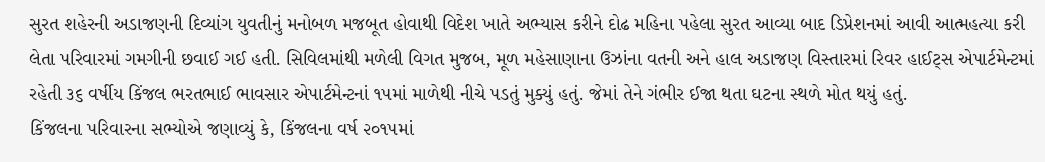સુરત શહેરની અડાજણની દિવ્યાંગ યુવતીનું મનોબળ મજબૂત હોવાથી વિદેશ ખાતે અભ્યાસ કરીને દોઢ મહિના પહેલા સુરત આવ્યા બાદ ડિપ્રેશનમાં આવી આત્મહત્યા કરી લેતા પરિવારમાં ગમગીની છવાઈ ગઈ હતી. સિવિલમાંથી મળેલી વિગત મુજબ, મૂળ મહેસાણાના ઉઝાંના વતની અને હાલ અડાજણ વિસ્તારમાં રિવર હાઈટ્સ એપાર્ટમેન્ટમાં રહેતી ૩૬ વર્ષીય કિંજલ ભરતભાઈ ભાવસાર એપાર્ટમેન્ટનાં ૧૫માં માળેથી નીચે પડતું મુક્યું હતું. જેમાં તેને ગંભીર ઈજા થતા ઘટના સ્થળે મોત થયું હતું.
કિંજલના પરિવારના સભ્યોએ જણાવ્યું કે, કિંજલના વર્ષ ૨૦૧૫માં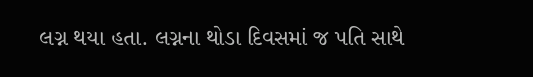લગ્ન થયા હતા. લગ્નના થોડા દિવસમાં જ પતિ સાથે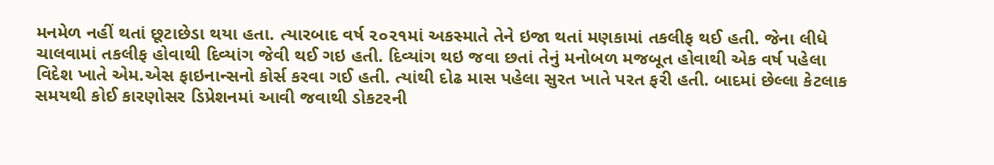મનમેળ નહીં થતાં છૂટાછેડા થયા હતા. ત્યારબાદ વર્ષ ૨૦૨૧માં અકસ્માતે તેને ઇજા થતાં મણકામાં તકલીફ થઈ હતી. જેના લીધે ચાલવામાં તકલીફ હોવાથી દિવ્યાંગ જેવી થઈ ગઇ હતી. દિવ્યાંગ થઇ જવા છતાં તેનું મનોબળ મજબૂત હોવાથી એક વર્ષ પહેલા વિદેશ ખાતે એમ.એસ ફાઇનાન્સનો કોર્સ કરવા ગઈ હતી. ત્યાંથી દોઢ માસ પહેલા સુરત ખાતે પરત ફરી હતી. બાદમાં છેલ્લા કેટલાક સમયથી કોઈ કારણોસર ડિપ્રેશનમાં આવી જવાથી ડોકટરની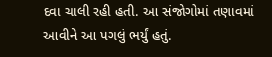દવા ચાલી રહી હતી. આ સંજોગોમાં તણાવમાં આવીને આ પગલું ભર્યું હતું.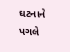ઘટનાને પગલે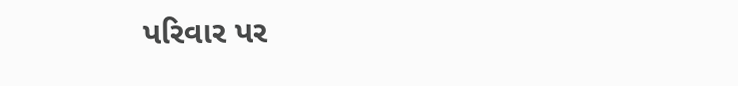પરિવાર પર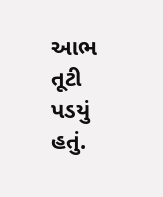આભ તૂટી પડયું હતું.